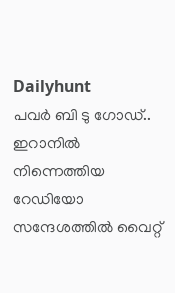Dailyhunt
പവര്‍ ബി ടു ഗോഡ്.. ഇറാനില്‍ നിന്നെത്തിയ റേഡിയോ സന്ദേശത്തില്‍ വൈറ്റ്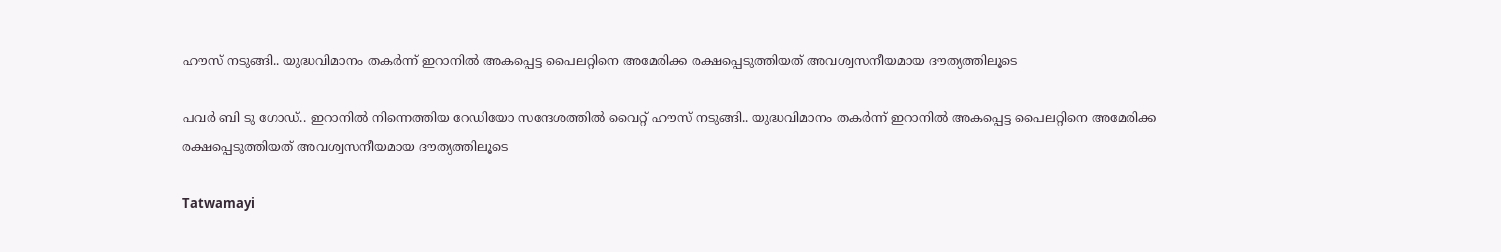ഹൗസ് നടുങ്ങി.. യുദ്ധവിമാനം തകര്‍ന്ന് ഇറാനില്‍ അകപ്പെട്ട പൈലറ്റിനെ അമേരിക്ക രക്ഷപ്പെടുത്തിയത് അവശ്വസനീയമായ ദൗത്യത്തിലൂടെ

പവര്‍ ബി ടു ഗോഡ്.. ഇറാനില്‍ നിന്നെത്തിയ റേഡിയോ സന്ദേശത്തില്‍ വൈറ്റ് ഹൗസ് നടുങ്ങി.. യുദ്ധവിമാനം തകര്‍ന്ന് ഇറാനില്‍ അകപ്പെട്ട പൈലറ്റിനെ അമേരിക്ക രക്ഷപ്പെടുത്തിയത് അവശ്വസനീയമായ ദൗത്യത്തിലൂടെ

Tatwamayi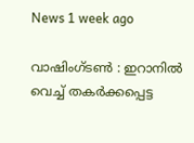News 1 week ago

വാഷിംഗ്ടണ്‍ : ഇറാനില്‍ വെച്ച്‌ തകർക്കപ്പെട്ട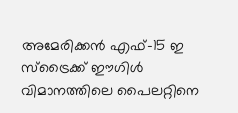അമേരിക്കൻ എഫ്-15 ഇ സ്‌ട്രൈക്ക് ഈഗിള്‍ വിമാനത്തിലെ പൈലറ്റിനെ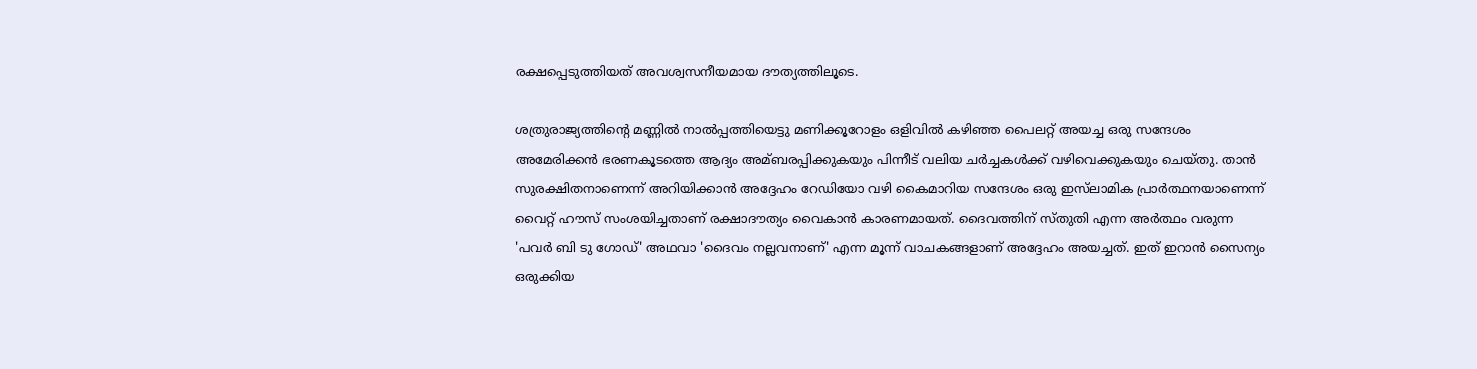രക്ഷപ്പെടുത്തിയത് അവശ്വസനീയമായ ദൗത്യത്തിലൂടെ.

ശത്രുരാജ്യത്തിന്റെ മണ്ണില്‍ നാല്‍പ്പത്തിയെട്ടു മണിക്കൂറോളം ഒളിവില്‍ കഴിഞ്ഞ പൈലറ്റ് അയച്ച ഒരു സന്ദേശം അമേരിക്കൻ ഭരണകൂടത്തെ ആദ്യം അമ്ബരപ്പിക്കുകയും പിന്നീട് വലിയ ചർച്ചകള്‍ക്ക് വഴിവെക്കുകയും ചെയ്തു. താൻ സുരക്ഷിതനാണെന്ന് അറിയിക്കാൻ അദ്ദേഹം റേഡിയോ വഴി കൈമാറിയ സന്ദേശം ഒരു ഇസ്‌ലാമിക പ്രാർത്ഥനയാണെന്ന് വൈറ്റ് ഹൗസ് സംശയിച്ചതാണ് രക്ഷാദൗത്യം വൈകാൻ കാരണമായത്. ദൈവത്തിന് സ്തുതി എന്ന അർത്ഥം വരുന്ന 'പവർ ബി ടു ഗോഡ്' അഥവാ 'ദൈവം നല്ലവനാണ്' എന്ന മൂന്ന് വാചകങ്ങളാണ് അദ്ദേഹം അയച്ചത്. ഇത് ഇറാൻ സൈന്യം ഒരുക്കിയ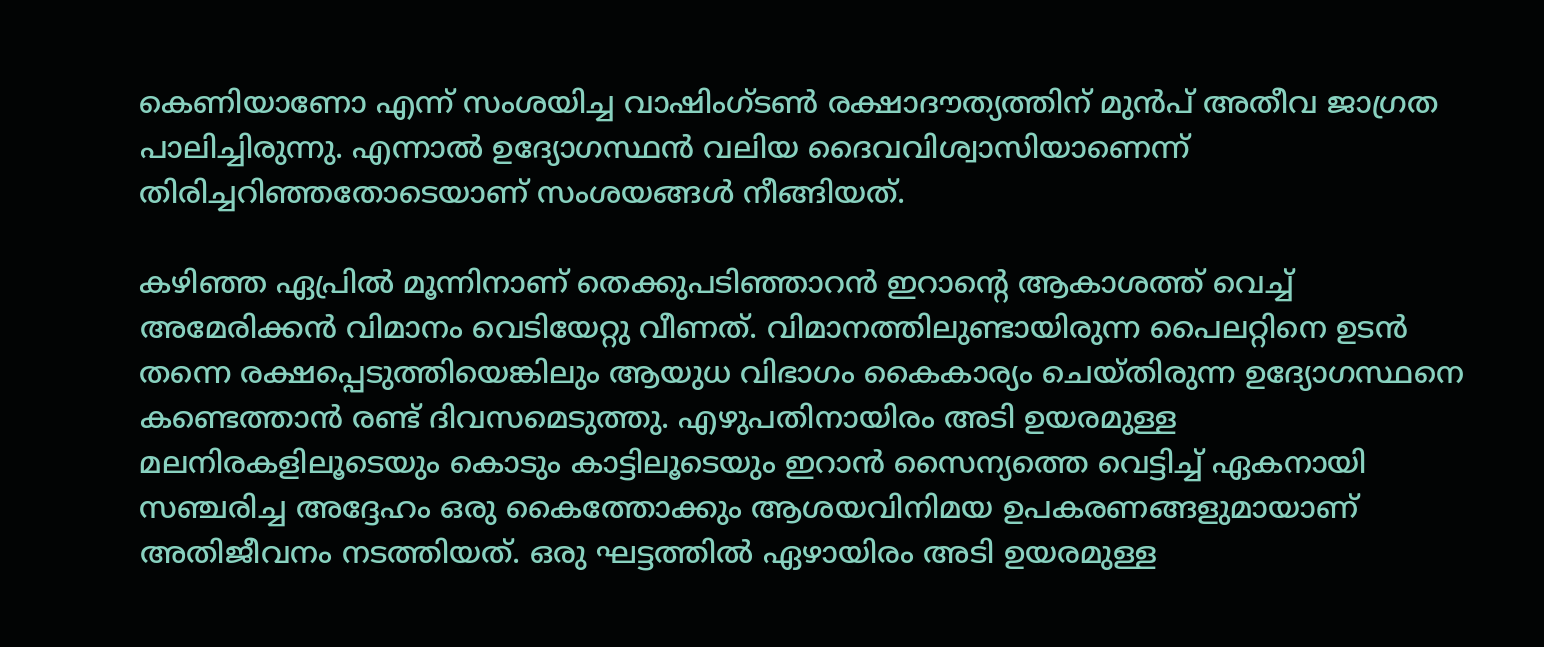കെണിയാണോ എന്ന് സംശയിച്ച വാഷിംഗ്ടണ്‍ രക്ഷാദൗത്യത്തിന് മുൻപ് അതീവ ജാഗ്രത പാലിച്ചിരുന്നു. എന്നാല്‍ ഉദ്യോഗസ്ഥൻ വലിയ ദൈവവിശ്വാസിയാണെന്ന് തിരിച്ചറിഞ്ഞതോടെയാണ് സംശയങ്ങള്‍ നീങ്ങിയത്.

കഴിഞ്ഞ ഏപ്രില്‍ മൂന്നിനാണ് തെക്കുപടിഞ്ഞാറൻ ഇറാന്റെ ആകാശത്ത് വെച്ച്‌ അമേരിക്കൻ വിമാനം വെടിയേറ്റു വീണത്. വിമാനത്തിലുണ്ടായിരുന്ന പൈലറ്റിനെ ഉടൻ തന്നെ രക്ഷപ്പെടുത്തിയെങ്കിലും ആയുധ വിഭാഗം കൈകാര്യം ചെയ്തിരുന്ന ഉദ്യോഗസ്ഥനെ കണ്ടെത്താൻ രണ്ട് ദിവസമെടുത്തു. എഴുപതിനായിരം അടി ഉയരമുള്ള മലനിരകളിലൂടെയും കൊടും കാട്ടിലൂടെയും ഇറാൻ സൈന്യത്തെ വെട്ടിച്ച്‌ ഏകനായി സഞ്ചരിച്ച അദ്ദേഹം ഒരു കൈത്തോക്കും ആശയവിനിമയ ഉപകരണങ്ങളുമായാണ് അതിജീവനം നടത്തിയത്. ഒരു ഘട്ടത്തില്‍ ഏഴായിരം അടി ഉയരമുള്ള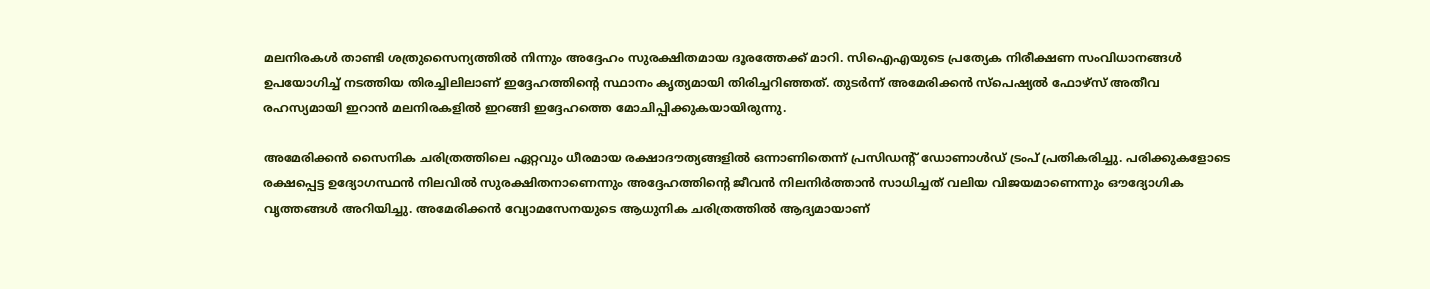മലനിരകള്‍ താണ്ടി ശത്രുസൈന്യത്തില്‍ നിന്നും അദ്ദേഹം സുരക്ഷിതമായ ദൂരത്തേക്ക് മാറി. സിഐഎയുടെ പ്രത്യേക നിരീക്ഷണ സംവിധാനങ്ങള്‍ ഉപയോഗിച്ച്‌ നടത്തിയ തിരച്ചിലിലാണ് ഇദ്ദേഹത്തിന്റെ സ്ഥാനം കൃത്യമായി തിരിച്ചറിഞ്ഞത്. തുടർന്ന് അമേരിക്കൻ സ്പെഷ്യല്‍ ഫോഴ്സ് അതീവ രഹസ്യമായി ഇറാൻ മലനിരകളില്‍ ഇറങ്ങി ഇദ്ദേഹത്തെ മോചിപ്പിക്കുകയായിരുന്നു.

അമേരിക്കൻ സൈനിക ചരിത്രത്തിലെ ഏറ്റവും ധീരമായ രക്ഷാദൗത്യങ്ങളില്‍ ഒന്നാണിതെന്ന് പ്രസിഡന്റ് ഡോണാള്‍ഡ് ട്രംപ് പ്രതികരിച്ചു. പരിക്കുകളോടെ രക്ഷപ്പെട്ട ഉദ്യോഗസ്ഥൻ നിലവില്‍ സുരക്ഷിതനാണെന്നും അദ്ദേഹത്തിന്റെ ജീവൻ നിലനിർത്താൻ സാധിച്ചത് വലിയ വിജയമാണെന്നും ഔദ്യോഗിക വൃത്തങ്ങള്‍ അറിയിച്ചു. അമേരിക്കൻ വ്യോമസേനയുടെ ആധുനിക ചരിത്രത്തില്‍ ആദ്യമായാണ്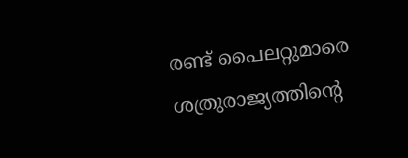രണ്ട് പൈലറ്റുമാരെ ശത്രുരാജ്യത്തിന്റെ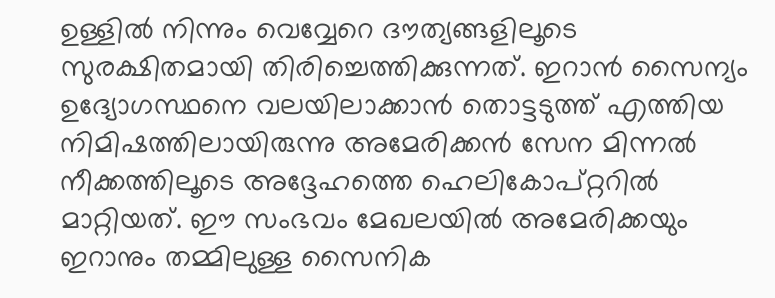ഉള്ളില്‍ നിന്നും വെവ്വേറെ ദൗത്യങ്ങളിലൂടെ സുരക്ഷിതമായി തിരിച്ചെത്തിക്കുന്നത്. ഇറാൻ സൈന്യം ഉദ്യോഗസ്ഥനെ വലയിലാക്കാൻ തൊട്ടടുത്ത് എത്തിയ നിമിഷത്തിലായിരുന്നു അമേരിക്കൻ സേന മിന്നല്‍ നീക്കത്തിലൂടെ അദ്ദേഹത്തെ ഹെലികോപ്റ്ററില്‍ മാറ്റിയത്. ഈ സംഭവം മേഖലയില്‍ അമേരിക്കയും ഇറാനും തമ്മിലുള്ള സൈനിക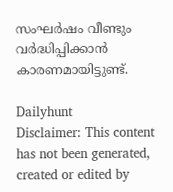സംഘർഷം വീണ്ടും വർദ്ധിപ്പിക്കാൻ കാരണമായിട്ടുണ്ട്.

Dailyhunt
Disclaimer: This content has not been generated, created or edited by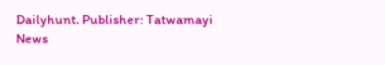Dailyhunt. Publisher: Tatwamayi News